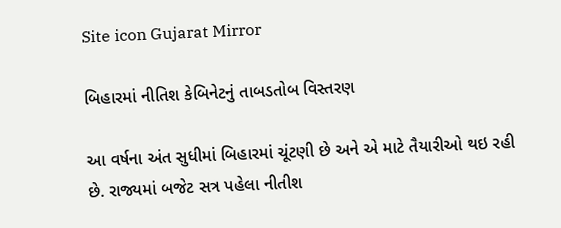Site icon Gujarat Mirror

બિહારમાં નીતિશ કેબિનેટનું તાબડતોબ વિસ્તરણ

આ વર્ષના અંત સુધીમાં બિહારમાં ચૂંટણી છે અને એ માટે તૈયારીઓ થઇ રહી છે. રાજ્યમાં બજેટ સત્ર પહેલા નીતીશ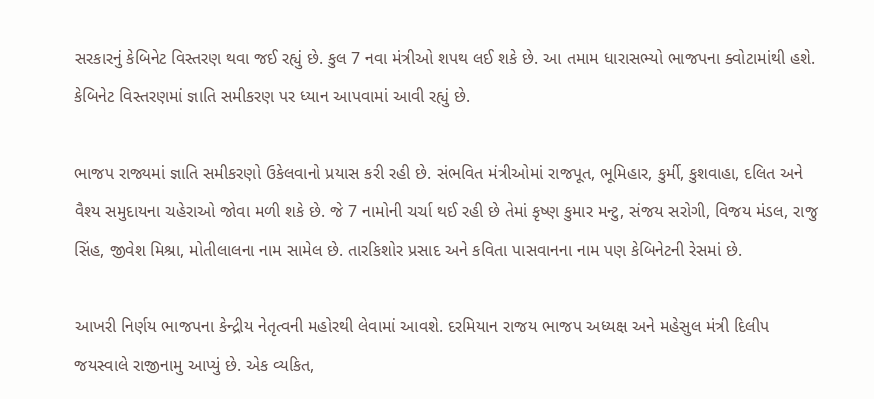સરકારનું કેબિનેટ વિસ્તરણ થવા જઈ રહ્યું છે. કુલ 7 નવા મંત્રીઓ શપથ લઈ શકે છે. આ તમામ ધારાસભ્યો ભાજપના ક્વોટામાંથી હશે. કેબિનેટ વિસ્તરણમાં જ્ઞાતિ સમીકરણ પર ધ્યાન આપવામાં આવી રહ્યું છે.

ભાજપ રાજ્યમાં જ્ઞાતિ સમીકરણો ઉકેલવાનો પ્રયાસ કરી રહી છે. સંભવિત મંત્રીઓમાં રાજપૂત, ભૂમિહાર, કુર્મી, કુશવાહા, દલિત અને વૈશ્ય સમુદાયના ચહેરાઓ જોવા મળી શકે છે. જે 7 નામોની ચર્ચા થઈ રહી છે તેમાં કૃષ્ણ કુમાર મન્ટુ, સંજય સરોગી, વિજય મંડલ, રાજુ સિંહ, જીવેશ મિશ્રા, મોતીલાલના નામ સામેલ છે. તારકિશોર પ્રસાદ અને કવિતા પાસવાનના નામ પણ કેબિનેટની રેસમાં છે.

આખરી નિર્ણય ભાજપના કેન્દ્રીય નેતૃત્વની મહોરથી લેવામાં આવશે. દરમિયાન રાજય ભાજપ અધ્યક્ષ અને મહેસુલ મંત્રી દિલીપ જયસ્વાલે રાજીનામુ આપ્યું છે. એક વ્યકિત,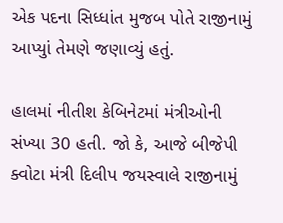એક પદના સિધ્ધાંત મુજબ પોતે રાજીનામું આપ્યુાં તેમણે જણાવ્યું હતું.

હાલમાં નીતીશ કેબિનેટમાં મંત્રીઓની સંખ્યા 30 હતી. જો કે, આજે બીજેપી ક્વોટા મંત્રી દિલીપ જયસ્વાલે રાજીનામું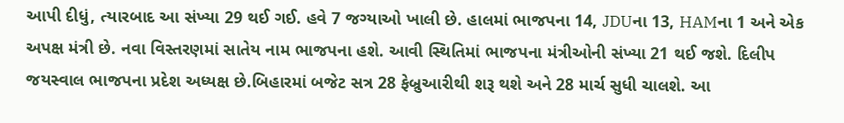આપી દીધું, ત્યારબાદ આ સંખ્યા 29 થઈ ગઈ. હવે 7 જગ્યાઓ ખાલી છે. હાલમાં ભાજપના 14, JDUના 13, HAMના 1 અને એક અપક્ષ મંત્રી છે. નવા વિસ્તરણમાં સાતેય નામ ભાજપના હશે. આવી સ્થિતિમાં ભાજપના મંત્રીઓની સંખ્યા 21 થઈ જશે. દિલીપ જયસ્વાલ ભાજપના પ્રદેશ અધ્યક્ષ છે.બિહારમાં બજેટ સત્ર 28 ફેબ્રુઆરીથી શરૂ થશે અને 28 માર્ચ સુધી ચાલશે. આ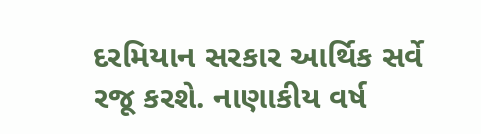દરમિયાન સરકાર આર્થિક સર્વે રજૂ કરશે. નાણાકીય વર્ષ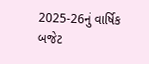2025-26નું વાર્ષિક બજેટ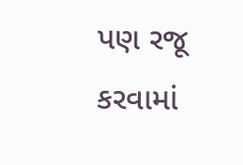પણ રજૂ કરવામાં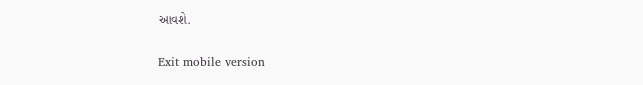આવશે.

Exit mobile version